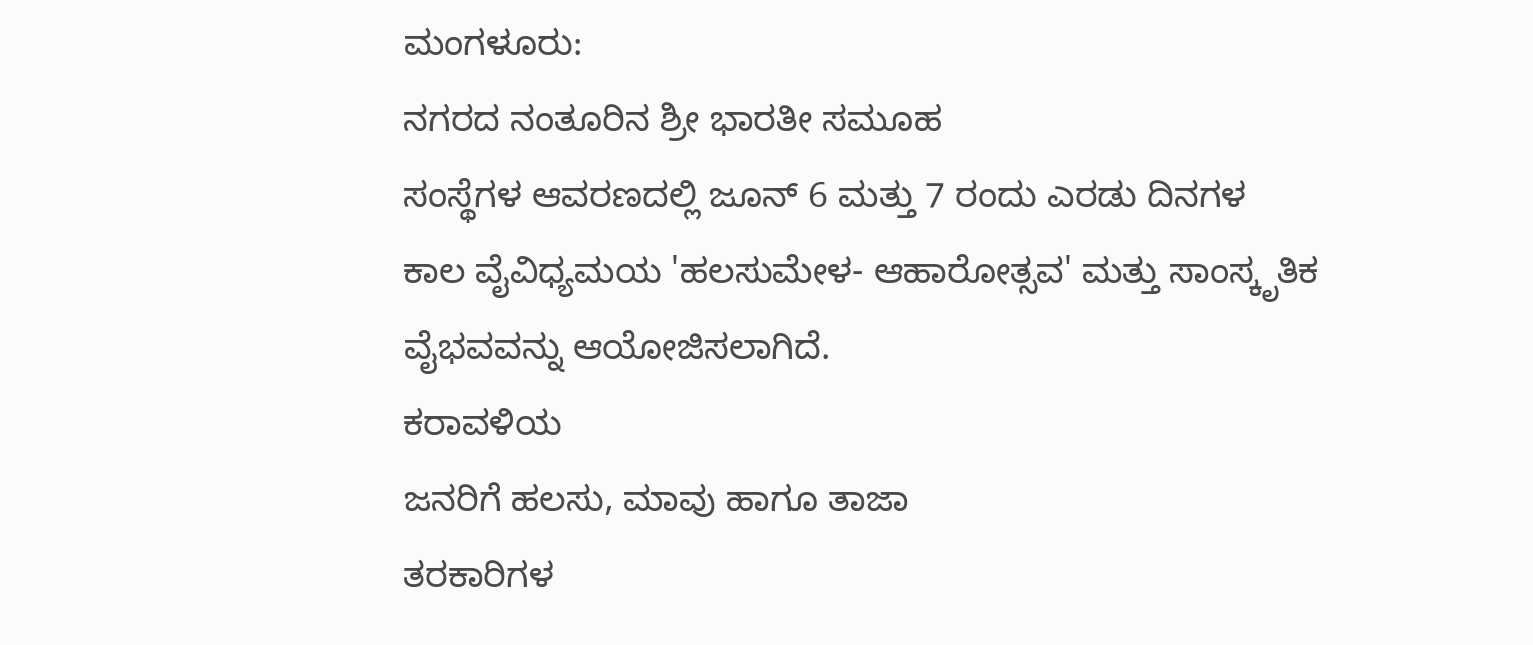ಮಂಗಳೂರು:
ನಗರದ ನಂತೂರಿನ ಶ್ರೀ ಭಾರತೀ ಸಮೂಹ
ಸಂಸ್ಥೆಗಳ ಆವರಣದಲ್ಲಿ ಜೂನ್ 6 ಮತ್ತು 7 ರಂದು ಎರಡು ದಿನಗಳ
ಕಾಲ ವೈವಿಧ್ಯಮಯ 'ಹಲಸುಮೇಳ- ಆಹಾರೋತ್ಸವ' ಮತ್ತು ಸಾಂಸ್ಕೃತಿಕ ವೈಭವವನ್ನು ಆಯೋಜಿಸಲಾಗಿದೆ.
ಕರಾವಳಿಯ
ಜನರಿಗೆ ಹಲಸು, ಮಾವು ಹಾಗೂ ತಾಜಾ
ತರಕಾರಿಗಳ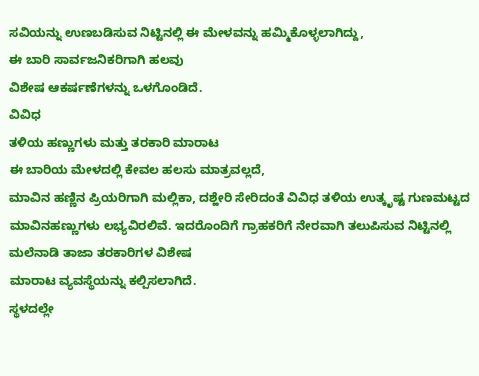ಸವಿಯನ್ನು ಉಣಬಡಿಸುವ ನಿಟ್ಟಿನಲ್ಲಿ ಈ ಮೇಳವನ್ನು ಹಮ್ಮಿಕೊಳ್ಳಲಾಗಿದ್ದು,
ಈ ಬಾರಿ ಸಾರ್ವಜನಿಕರಿಗಾಗಿ ಹಲವು
ವಿಶೇಷ ಆಕರ್ಷಣೆಗಳನ್ನು ಒಳಗೊಂಡಿದೆ.
ವಿವಿಧ
ತಳಿಯ ಹಣ್ಣುಗಳು ಮತ್ತು ತರಕಾರಿ ಮಾರಾಟ
ಈ ಬಾರಿಯ ಮೇಳದಲ್ಲಿ ಕೇವಲ ಹಲಸು ಮಾತ್ರವಲ್ಲದೆ,
ಮಾವಿನ ಹಣ್ಣಿನ ಪ್ರಿಯರಿಗಾಗಿ ಮಲ್ಲಿಕಾ, ದಶ್ಹೇರಿ ಸೇರಿದಂತೆ ವಿವಿಧ ತಳಿಯ ಉತ್ಕೃಷ್ಟ ಗುಣಮಟ್ಟದ
ಮಾವಿನಹಣ್ಣುಗಳು ಲಭ್ಯವಿರಲಿವೆ. ಇದರೊಂದಿಗೆ ಗ್ರಾಹಕರಿಗೆ ನೇರವಾಗಿ ತಲುಪಿಸುವ ನಿಟ್ಟಿನಲ್ಲಿ ಮಲೆನಾಡಿ ತಾಜಾ ತರಕಾರಿಗಳ ವಿಶೇಷ
ಮಾರಾಟ ವ್ಯವಸ್ಥೆಯನ್ನು ಕಲ್ಪಿಸಲಾಗಿದೆ.
ಸ್ಥಳದಲ್ಲೇ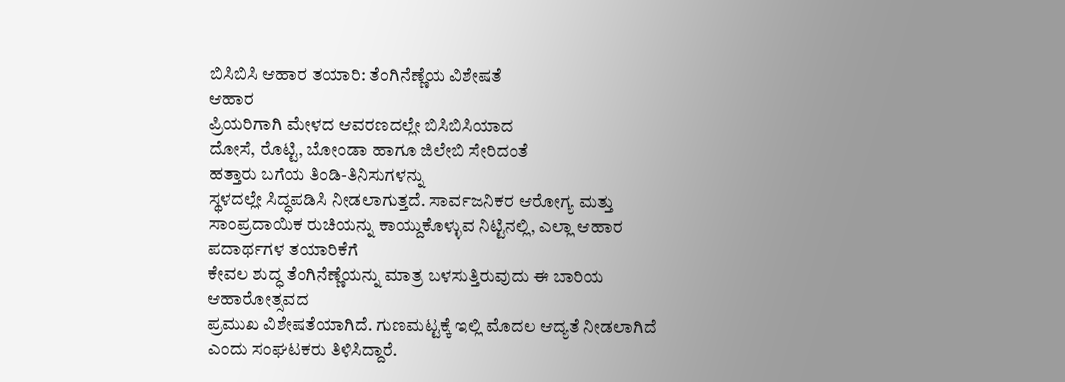ಬಿಸಿಬಿಸಿ ಆಹಾರ ತಯಾರಿ: ತೆಂಗಿನೆಣ್ಣೆಯ ವಿಶೇಷತೆ
ಆಹಾರ
ಪ್ರಿಯರಿಗಾಗಿ ಮೇಳದ ಆವರಣದಲ್ಲೇ ಬಿಸಿಬಿಸಿಯಾದ
ದೋಸೆ, ರೊಟ್ಟಿ, ಬೋಂಡಾ ಹಾಗೂ ಜಿಲೇಬಿ ಸೇರಿದಂತೆ
ಹತ್ತಾರು ಬಗೆಯ ತಿಂಡಿ-ತಿನಿಸುಗಳನ್ನು
ಸ್ಥಳದಲ್ಲೇ ಸಿದ್ಧಪಡಿಸಿ ನೀಡಲಾಗುತ್ತದೆ. ಸಾರ್ವಜನಿಕರ ಆರೋಗ್ಯ ಮತ್ತು ಸಾಂಪ್ರದಾಯಿಕ ರುಚಿಯನ್ನು ಕಾಯ್ದುಕೊಳ್ಳುವ ನಿಟ್ಟಿನಲ್ಲಿ, ಎಲ್ಲಾ ಆಹಾರ ಪದಾರ್ಥಗಳ ತಯಾರಿಕೆಗೆ
ಕೇವಲ ಶುದ್ಧ ತೆಂಗಿನೆಣ್ಣೆಯನ್ನು ಮಾತ್ರ ಬಳಸುತ್ತಿರುವುದು ಈ ಬಾರಿಯ ಆಹಾರೋತ್ಸವದ
ಪ್ರಮುಖ ವಿಶೇಷತೆಯಾಗಿದೆ. ಗುಣಮಟ್ಟಕ್ಕೆ ಇಲ್ಲಿ ಮೊದಲ ಆದ್ಯತೆ ನೀಡಲಾಗಿದೆ
ಎಂದು ಸಂಘಟಕರು ತಿಳಿಸಿದ್ದಾರೆ.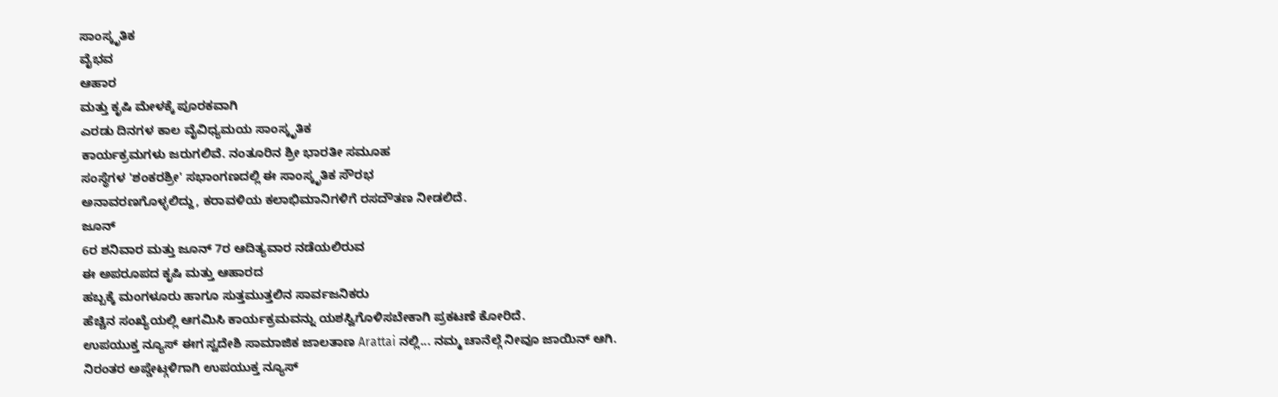ಸಾಂಸ್ಕೃತಿಕ
ವೈಭವ
ಆಹಾರ
ಮತ್ತು ಕೃಷಿ ಮೇಳಕ್ಕೆ ಪೂರಕವಾಗಿ
ಎರಡು ದಿನಗಳ ಕಾಲ ವೈವಿಧ್ಯಮಯ ಸಾಂಸ್ಕೃತಿಕ
ಕಾರ್ಯಕ್ರಮಗಳು ಜರುಗಲಿವೆ. ನಂತೂರಿನ ಶ್ರೀ ಭಾರತೀ ಸಮೂಹ
ಸಂಸ್ಥೆಗಳ 'ಶಂಕರಶ್ರೀ' ಸಭಾಂಗಣದಲ್ಲಿ ಈ ಸಾಂಸ್ಕೃತಿಕ ಸೌರಭ
ಅನಾವರಣಗೊಳ್ಳಲಿದ್ದು, ಕರಾವಳಿಯ ಕಲಾಭಿಮಾನಿಗಳಿಗೆ ರಸದೌತಣ ನೀಡಲಿದೆ.
ಜೂನ್
6ರ ಶನಿವಾರ ಮತ್ತು ಜೂನ್ 7ರ ಆದಿತ್ಯವಾರ ನಡೆಯಲಿರುವ
ಈ ಅಪರೂಪದ ಕೃಷಿ ಮತ್ತು ಆಹಾರದ
ಹಬ್ಬಕ್ಕೆ ಮಂಗಳೂರು ಹಾಗೂ ಸುತ್ತಮುತ್ತಲಿನ ಸಾರ್ವಜನಿಕರು
ಹೆಚ್ಚಿನ ಸಂಖ್ಯೆಯಲ್ಲಿ ಆಗಮಿಸಿ ಕಾರ್ಯಕ್ರಮವನ್ನು ಯಶಸ್ವಿಗೊಳಿಸಬೇಕಾಗಿ ಪ್ರಕಟಣೆ ಕೋರಿದೆ.
ಉಪಯುಕ್ತ ನ್ಯೂಸ್ ಈಗ ಸ್ವದೇಶಿ ಸಾಮಾಜಿಕ ಜಾಲತಾಣ Arattai ನಲ್ಲಿ... ನಮ್ಮ ಚಾನೆಲ್ಗೆ ನೀವೂ ಜಾಯಿನ್ ಆಗಿ.
ನಿರಂತರ ಅಪ್ಡೇಟ್ಗಳಿಗಾಗಿ ಉಪಯುಕ್ತ ನ್ಯೂಸ್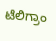ಟೆಲಿಗ್ರಾಂ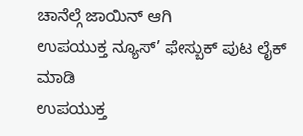ಚಾನೆಲ್ಗೆ ಜಾಯಿನ್ ಆಗಿ
ಉಪಯುಕ್ತ ನ್ಯೂಸ್’ ಫೇಸ್ಬುಕ್ ಪುಟ ಲೈಕ್ ಮಾಡಿ
ಉಪಯುಕ್ತ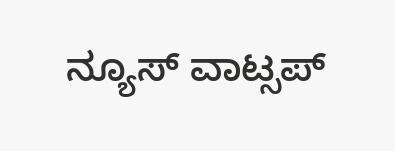ನ್ಯೂಸ್ ವಾಟ್ಸಪ್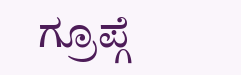ಗ್ರೂಪ್ಗೆ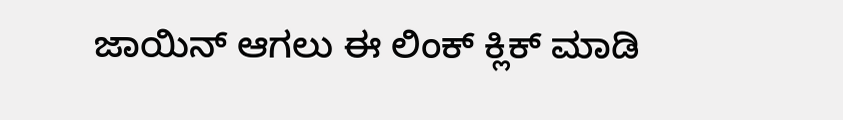ಜಾಯಿನ್ ಆಗಲು ಈ ಲಿಂಕ್ ಕ್ಲಿಕ್ ಮಾಡಿ